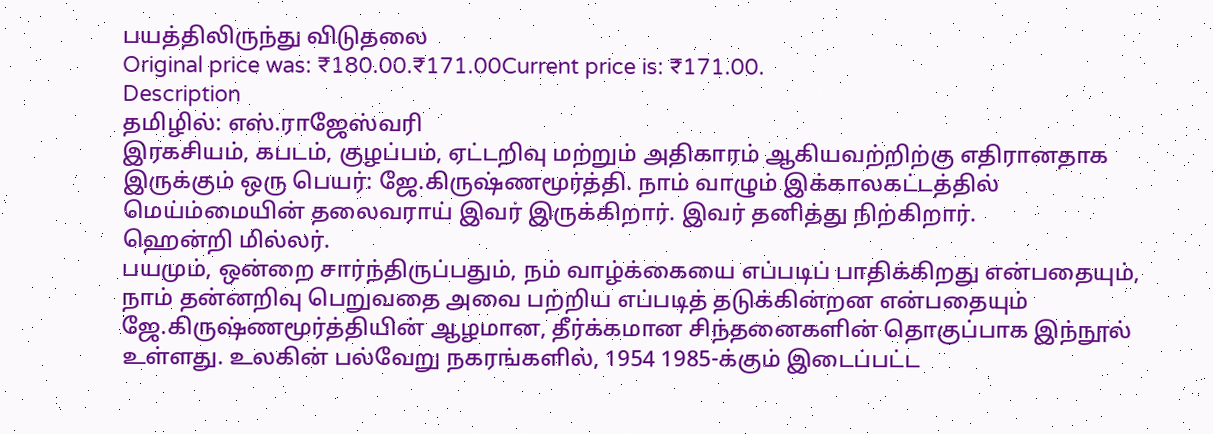பயத்திலிருந்து விடுதலை
Original price was: ₹180.00.₹171.00Current price is: ₹171.00.
Description
தமிழில்: எஸ்.ராஜேஸ்வரி
இரகசியம், கபடம், குழப்பம், ஏட்டறிவு மற்றும் அதிகாரம் ஆகியவற்றிற்கு எதிரானதாக இருக்கும் ஒரு பெயர்: ஜே.கிருஷ்ணமூர்த்தி. நாம் வாழும் இக்காலகட்டத்தில் மெய்ம்மையின் தலைவராய் இவர் இருக்கிறார். இவர் தனித்து நிற்கிறார்.
ஹென்றி மில்லர்.
பயமும், ஒன்றை சார்ந்திருப்பதும், நம் வாழ்க்கையை எப்படிப் பாதிக்கிறது என்பதையும், நாம் தன்னறிவு பெறுவதை அவை பற்றிய எப்படித் தடுக்கின்றன என்பதையும் ஜே.கிருஷ்ணமூர்த்தியின் ஆழமான, தீர்க்கமான சிந்தனைகளின் தொகுப்பாக இந்நூல் உள்ளது. உலகின் பல்வேறு நகரங்களில், 1954 1985-க்கும் இடைப்பட்ட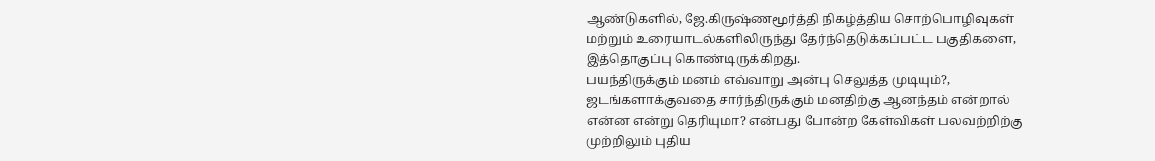ஆண்டுகளில், ஜே.கிருஷ்ணமூர்த்தி நிகழ்த்திய சொற்பொழிவுகள் மற்றும் உரையாடல்களிலிருந்து தேர்ந்தெடுக்கப்பட்ட பகுதிகளை, இத்தொகுப்பு கொண்டிருக்கிறது.
பயந்திருக்கும் மனம் எவ்வாறு அன்பு செலுத்த முடியும்?,
ஜடங்களாக்குவதை சார்ந்திருக்கும் மனதிற்கு ஆனந்தம் என்றால் என்ன என்று தெரியுமா? என்பது போன்ற கேள்விகள் பலவற்றிற்கு முற்றிலும் புதிய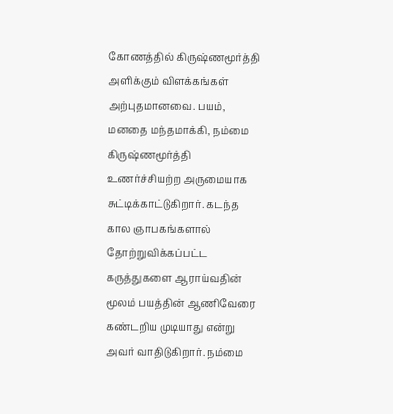கோணத்தில் கிருஷ்ணமூர்த்தி அளிக்கும் விளக்கங்கள் அற்புதமானவை. பயம், மனதை மந்தமாக்கி, நம்மை கிருஷ்ணமூர்த்தி உணர்ச்சியற்ற அருமையாக சுட்டிக்காட்டுகிறார். கடந்த கால ஞாபகங்களால் தோற்றுவிக்கப்பட்ட கருத்துகளை ஆராய்வதின் மூலம் பயத்தின் ஆணிவேரை கண்டறிய முடியாது என்று அவர் வாதிடுகிறார். நம்மை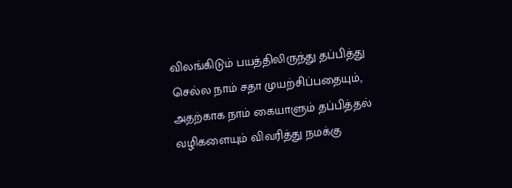விலங்கிடும் பயத்திலிருந்து தப்பித்து செல்ல நாம் சதா முயற்சிப்பதையும், அதற்காக நாம் கையாளும் தப்பித்தல் வழிகளையும் விவரித்து நமக்கு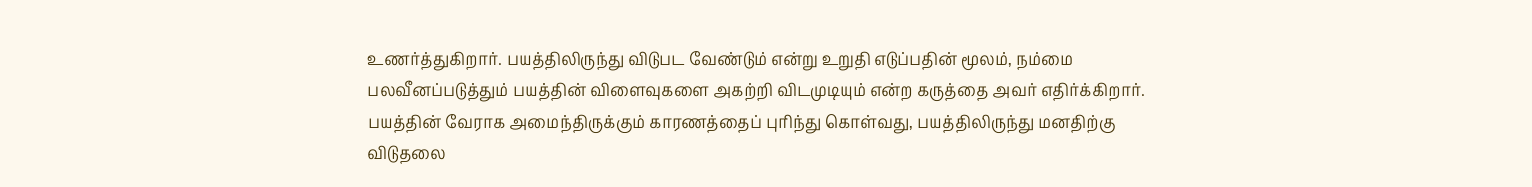உணர்த்துகிறார். பயத்திலிருந்து விடுபட வேண்டும் என்று உறுதி எடுப்பதின் மூலம், நம்மை பலவீனப்படுத்தும் பயத்தின் விளைவுகளை அகற்றி விடமுடியும் என்ற கருத்தை அவர் எதிர்க்கிறார்.
பயத்தின் வேராக அமைந்திருக்கும் காரணத்தைப் புரிந்து கொள்வது, பயத்திலிருந்து மனதிற்கு விடுதலை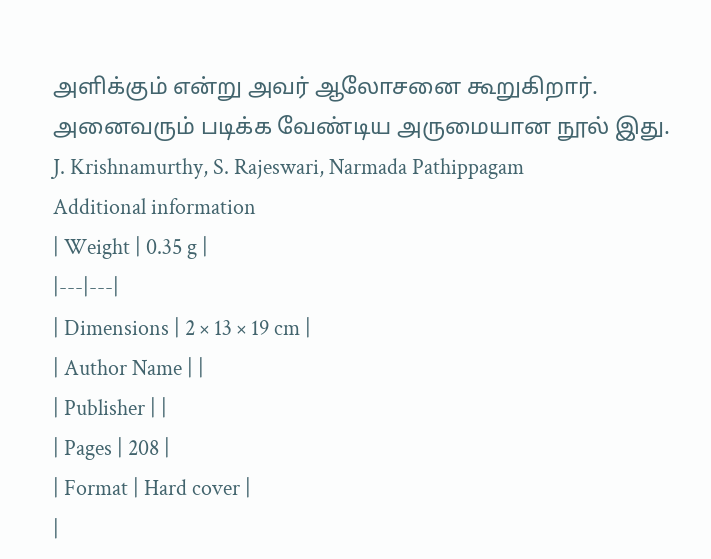அளிக்கும் என்று அவர் ஆலோசனை கூறுகிறார். அனைவரும் படிக்க வேண்டிய அருமையான நூல் இது.
J. Krishnamurthy, S. Rajeswari, Narmada Pathippagam
Additional information
| Weight | 0.35 g |
|---|---|
| Dimensions | 2 × 13 × 19 cm |
| Author Name | |
| Publisher | |
| Pages | 208 |
| Format | Hard cover |
|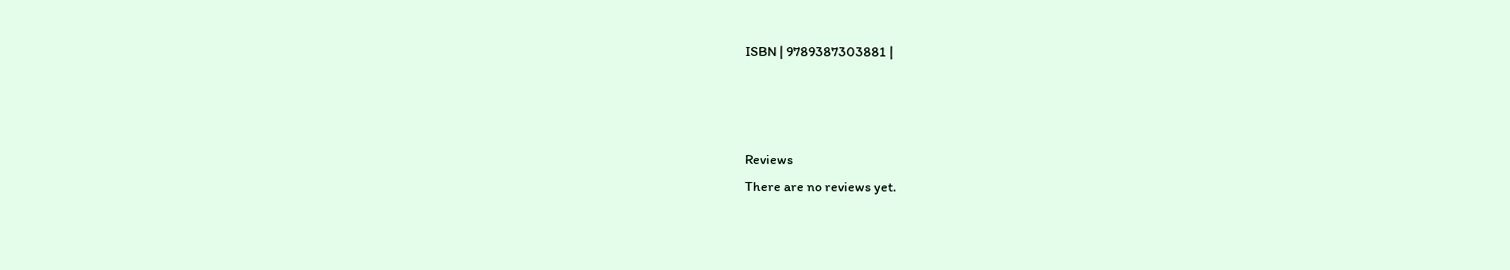ISBN | 9789387303881 |



Reviews
There are no reviews yet.